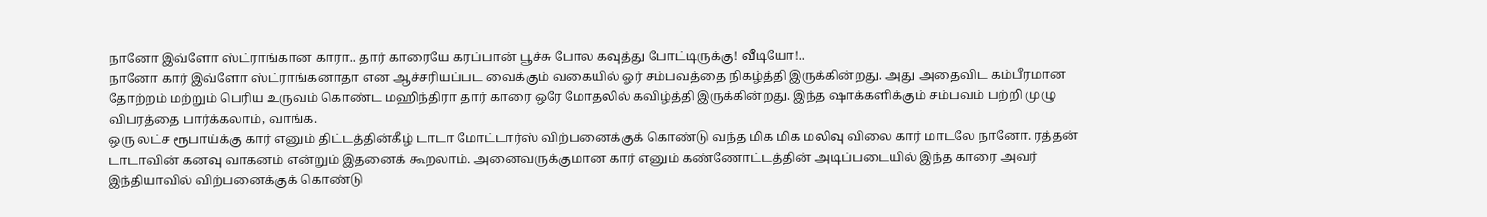நானோ இவ்ளோ ஸ்ட்ராங்கான காரா.. தார் காரையே கரப்பான் பூச்சு போல கவுத்து போட்டிருக்கு! வீடியோ!..
நானோ கார் இவ்ளோ ஸ்ட்ராங்கனாதா என ஆச்சரியப்பட வைக்கும் வகையில் ஓர் சம்பவத்தை நிகழ்த்தி இருக்கின்றது. அது அதைவிட கம்பீரமான தோற்றம் மற்றும் பெரிய உருவம் கொண்ட மஹிந்திரா தார் காரை ஒரே மோதலில் கவிழ்த்தி இருக்கின்றது. இந்த ஷாக்களிக்கும் சம்பவம் பற்றி முழு விபரத்தை பார்க்கலாம், வாங்க.
ஒரு லட்ச ரூபாய்க்கு கார் எனும் திட்டத்தின்கீழ் டாடா மோட்டார்ஸ் விற்பனைக்குக் கொண்டு வந்த மிக மிக மலிவு விலை கார் மாடலே நானோ. ரத்தன் டாடாவின் கனவு வாகனம் என்றும் இதனைக் கூறலாம். அனைவருக்குமான கார் எனும் கண்ணோட்டத்தின் அடிப்படையில் இந்த காரை அவர் இந்தியாவில் விற்பனைக்குக் கொண்டு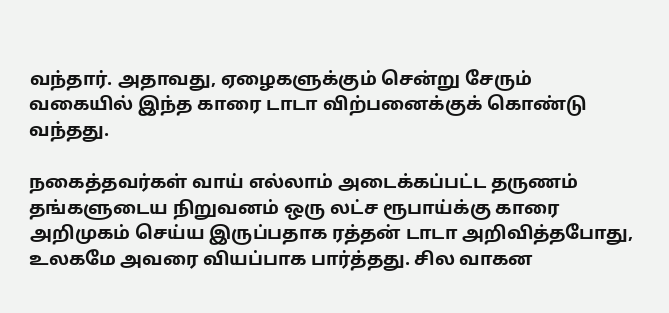வந்தார். அதாவது, ஏழைகளுக்கும் சென்று சேரும் வகையில் இந்த காரை டாடா விற்பனைக்குக் கொண்டு வந்தது.

நகைத்தவர்கள் வாய் எல்லாம் அடைக்கப்பட்ட தருணம்
தங்களுடைய நிறுவனம் ஒரு லட்ச ரூபாய்க்கு காரை அறிமுகம் செய்ய இருப்பதாக ரத்தன் டாடா அறிவித்தபோது, உலகமே அவரை வியப்பாக பார்த்தது. சில வாகன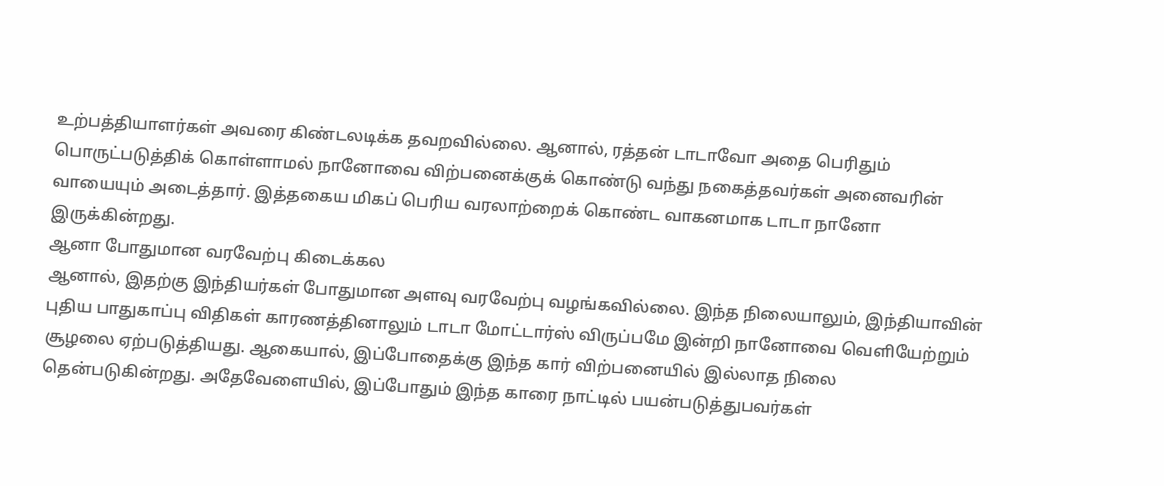உற்பத்தியாளர்கள் அவரை கிண்டலடிக்க தவறவில்லை. ஆனால், ரத்தன் டாடாவோ அதை பெரிதும் பொருட்படுத்திக் கொள்ளாமல் நானோவை விற்பனைக்குக் கொண்டு வந்து நகைத்தவர்கள் அனைவரின் வாயையும் அடைத்தார். இத்தகைய மிகப் பெரிய வரலாற்றைக் கொண்ட வாகனமாக டாடா நானோ இருக்கின்றது.
ஆனா போதுமான வரவேற்பு கிடைக்கல
ஆனால், இதற்கு இந்தியர்கள் போதுமான அளவு வரவேற்பு வழங்கவில்லை. இந்த நிலையாலும், இந்தியாவின் புதிய பாதுகாப்பு விதிகள் காரணத்தினாலும் டாடா மோட்டார்ஸ் விருப்பமே இன்றி நானோவை வெளியேற்றும் சூழலை ஏற்படுத்தியது. ஆகையால், இப்போதைக்கு இந்த கார் விற்பனையில் இல்லாத நிலை தென்படுகின்றது. அதேவேளையில், இப்போதும் இந்த காரை நாட்டில் பயன்படுத்துபவர்கள்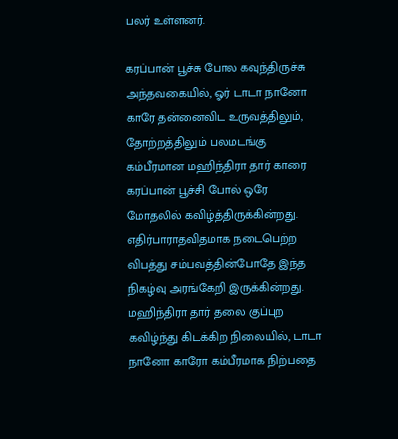பலர் உள்ளனர்.

கரப்பான் பூச்சு போல கவுந்திருச்சு
அந்தவகையில், ஓர் டாடா நானோ காரே தன்னைவிட உருவத்திலும், தோற்றத்திலும் பலமடங்கு கம்பீரமான மஹிந்திரா தார் காரை கரப்பான் பூச்சி போல் ஒரே மோதலில் கவிழ்த்திருக்கின்றது. எதிர்பாராதவிதமாக நடைபெற்ற விபத்து சம்பவத்தின்போதே இந்த நிகழ்வு அரங்கேறி இருக்கின்றது. மஹிந்திரா தார் தலை குப்புற கவிழ்ந்து கிடக்கிற நிலையில், டாடா நானோ காரோ கம்பீரமாக நிற்பதை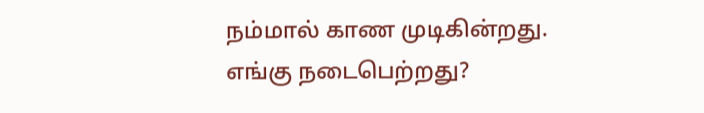நம்மால் காண முடிகின்றது.
எங்கு நடைபெற்றது?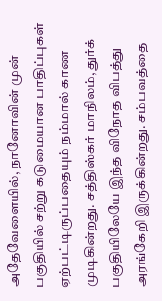அதேவேளையில், நானோவின் முன் பகுதியில் சற்று கடுமையான பாதிப்புகள் ஏற்பட்டிருப்பதையும் நம்மால் காண முடிகின்றது. சத்திஸ்கர் மாநிலம், துர்க் பகுதியிலேயே இந்த விநோத விபத்து அரங்கேறி இருக்கின்றது. சம்பவத்தை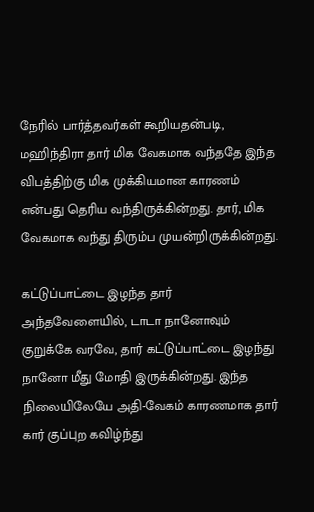நேரில் பார்த்தவர்கள் கூறியதன்படி, மஹிந்திரா தார் மிக வேகமாக வந்ததே இந்த விபத்திற்கு மிக முக்கியமான காரணம் என்பது தெரிய வந்திருக்கின்றது. தார், மிக வேகமாக வந்து திரும்ப முயன்றிருக்கின்றது.

கட்டுப்பாட்டை இழந்த தார்
அந்தவேளையில், டாடா நானோவும் குறுக்கே வரவே, தார் கட்டுப்பாட்டை இழந்து நானோ மீது மோதி இருக்கின்றது. இந்த நிலையிலேயே அதி-வேகம் காரணமாக தார் கார் குப்புற கவிழ்ந்து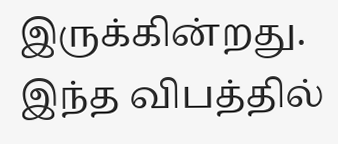இருக்கின்றது. இந்த விபத்தில்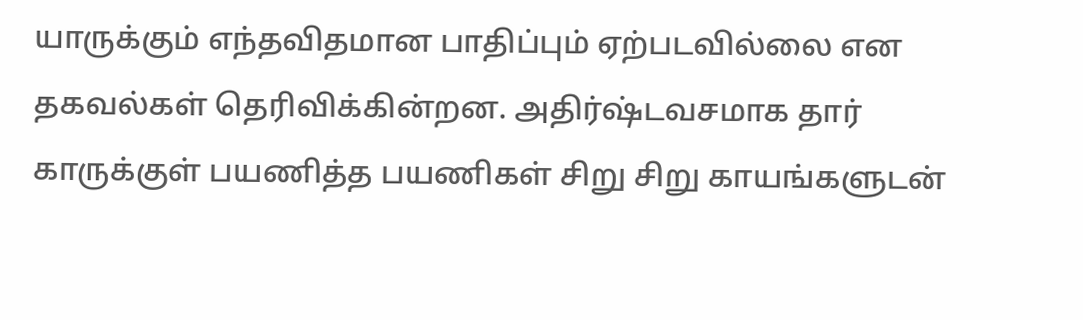யாருக்கும் எந்தவிதமான பாதிப்பும் ஏற்படவில்லை என தகவல்கள் தெரிவிக்கின்றன. அதிர்ஷ்டவசமாக தார் காருக்குள் பயணித்த பயணிகள் சிறு சிறு காயங்களுடன்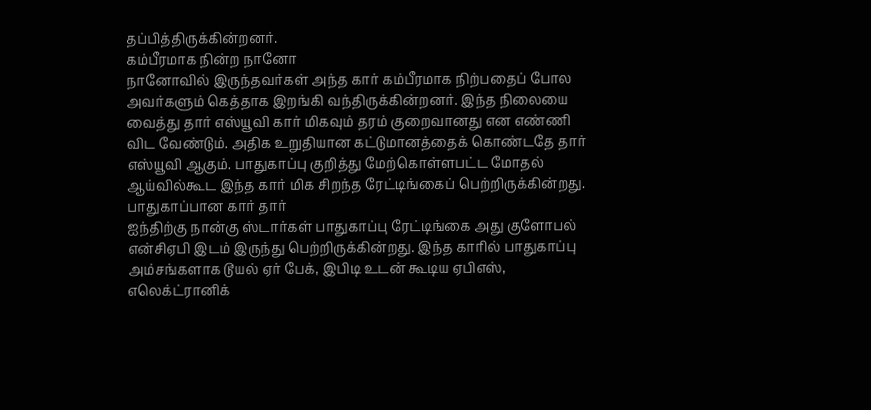தப்பித்திருக்கின்றனர்.
கம்பீரமாக நின்ற நானோ
நானோவில் இருந்தவர்கள் அந்த கார் கம்பீரமாக நிற்பதைப் போல அவர்களும் கெத்தாக இறங்கி வந்திருக்கின்றனர். இந்த நிலையை வைத்து தார் எஸ்யூவி கார் மிகவும் தரம் குறைவானது என எண்ணி விட வேண்டும். அதிக உறுதியான கட்டுமானத்தைக் கொண்டதே தார் எஸ்யூவி ஆகும். பாதுகாப்பு குறித்து மேற்கொள்ளபட்ட மோதல் ஆய்வில்கூட இந்த கார் மிக சிறந்த ரேட்டிங்கைப் பெற்றிருக்கின்றது.
பாதுகாப்பான கார் தார்
ஐந்திற்கு நான்கு ஸ்டார்கள் பாதுகாப்பு ரேட்டிங்கை அது குளோபல் என்சிஏபி இடம் இருந்து பெற்றிருக்கின்றது. இந்த காரில் பாதுகாப்பு அம்சங்களாக டூயல் ஏர் பேக், இபிடி உடன் கூடிய ஏபிஎஸ், எலெக்ட்ரானிக்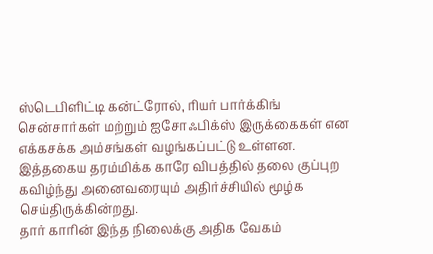ஸ்டெபிளிட்டி கன்ட்ரோல், ரியர் பார்க்கிங் சென்சார்கள் மற்றும் ஐசோஃபிக்ஸ் இருக்கைகள் என எக்கசக்க அம்சங்கள் வழங்கப்பட்டு உள்ளன. இத்தகைய தரம்மிக்க காரே விபத்தில் தலை குப்புற கவிழ்ந்து அனைவரையும் அதிர்ச்சியில் மூழ்க செய்திருக்கின்றது.
தார் காரின் இந்த நிலைக்கு அதிக வேகம்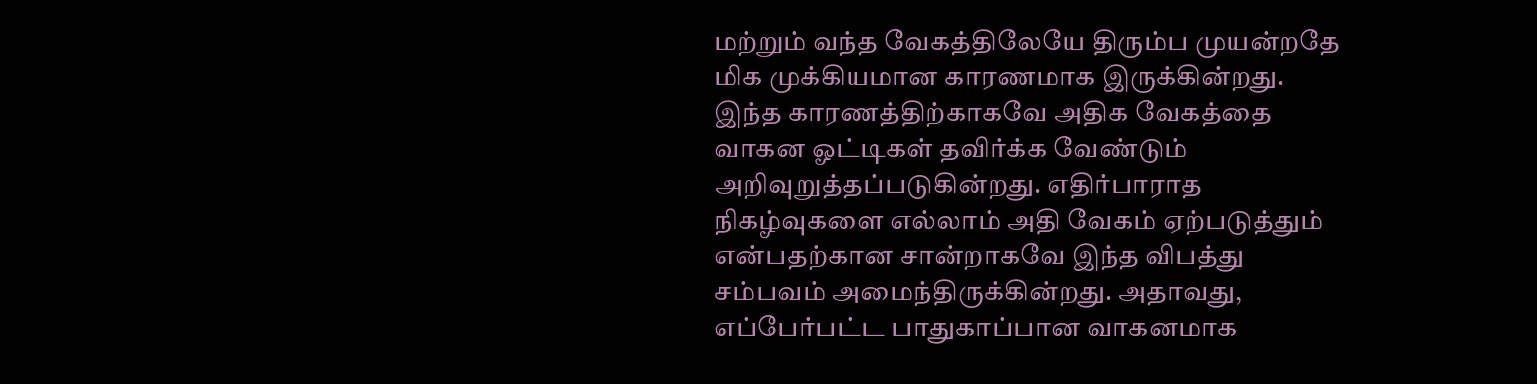மற்றும் வந்த வேகத்திலேயே திரும்ப முயன்றதே மிக முக்கியமான காரணமாக இருக்கின்றது. இந்த காரணத்திற்காகவே அதிக வேகத்தை வாகன ஓட்டிகள் தவிர்க்க வேண்டும் அறிவுறுத்தப்படுகின்றது. எதிர்பாராத நிகழ்வுகளை எல்லாம் அதி வேகம் ஏற்படுத்தும் என்பதற்கான சான்றாகவே இந்த விபத்து சம்பவம் அமைந்திருக்கின்றது. அதாவது, எப்பேர்பட்ட பாதுகாப்பான வாகனமாக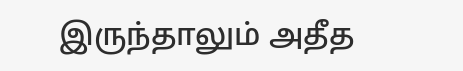இருந்தாலும் அதீத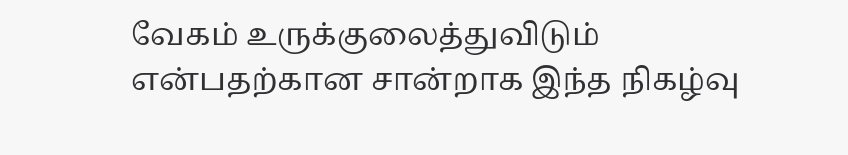வேகம் உருக்குலைத்துவிடும் என்பதற்கான சான்றாக இந்த நிகழ்வு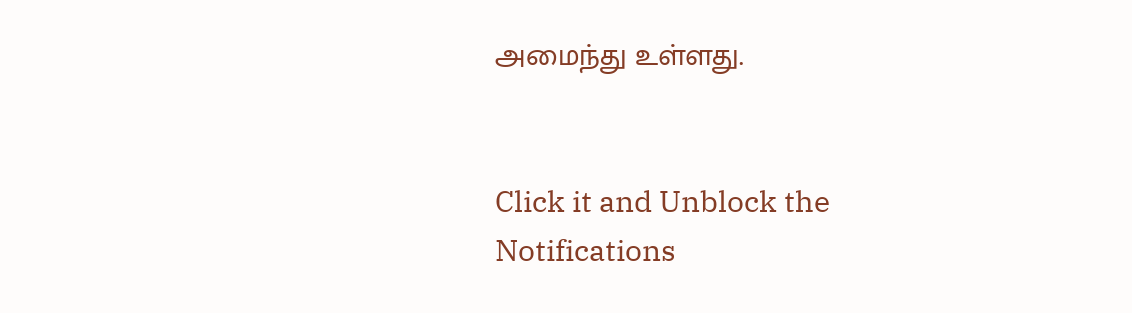அமைந்து உள்ளது.


Click it and Unblock the Notifications